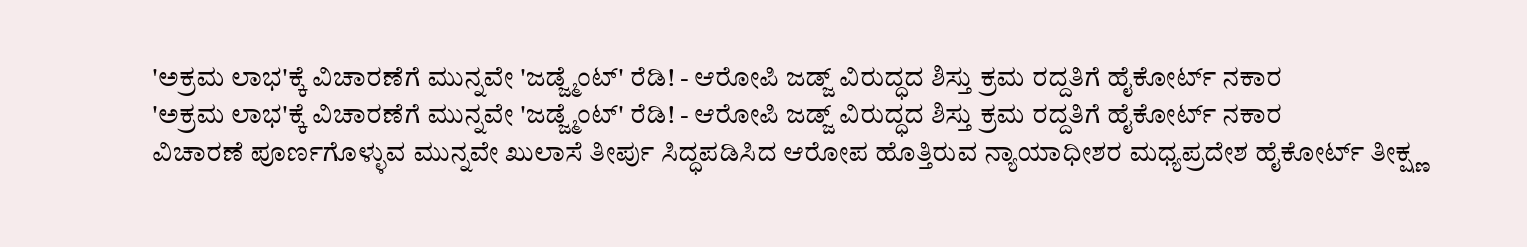'ಅಕ್ರಮ ಲಾಭ'ಕ್ಕೆ ವಿಚಾರಣೆಗೆ ಮುನ್ನವೇ 'ಜಡ್ಜ್ಮೆಂಟ್' ರೆಡಿ! - ಆರೋಪಿ ಜಡ್ಜ್ ವಿರುದ್ಧದ ಶಿಸ್ತು ಕ್ರಮ ರದ್ದತಿಗೆ ಹೈಕೋರ್ಟ್ ನಕಾರ
'ಅಕ್ರಮ ಲಾಭ'ಕ್ಕೆ ವಿಚಾರಣೆಗೆ ಮುನ್ನವೇ 'ಜಡ್ಜ್ಮೆಂಟ್' ರೆಡಿ! - ಆರೋಪಿ ಜಡ್ಜ್ ವಿರುದ್ಧದ ಶಿಸ್ತು ಕ್ರಮ ರದ್ದತಿಗೆ ಹೈಕೋರ್ಟ್ ನಕಾರ
ವಿಚಾರಣೆ ಪೂರ್ಣಗೊಳ್ಳುವ ಮುನ್ನವೇ ಖುಲಾಸೆ ತೀರ್ಪು ಸಿದ್ಧಪಡಿಸಿದ ಆರೋಪ ಹೊತ್ತಿರುವ ನ್ಯಾಯಾಧೀಶರ ಮಧ್ಯಪ್ರದೇಶ ಹೈಕೋರ್ಟ್ ತೀಕ್ಷ್ಣ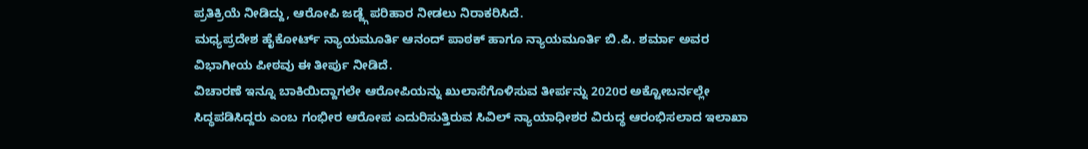ಪ್ರತಿಕ್ರಿಯೆ ನೀಡಿದ್ದು, ಆರೋಪಿ ಜಡ್ಜ್ಗೆ ಪರಿಹಾರ ನೀಡಲು ನಿರಾಕರಿಸಿದೆ.
ಮಧ್ಯಪ್ರದೇಶ ಹೈಕೋರ್ಟ್ ನ್ಯಾಯಮೂರ್ತಿ ಆನಂದ್ ಪಾಠಕ್ ಹಾಗೂ ನ್ಯಾಯಮೂರ್ತಿ ಬಿ.ಪಿ. ಶರ್ಮಾ ಅವರ ವಿಭಾಗೀಯ ಪೀಠವು ಈ ತೀರ್ಪು ನೀಡಿದೆ.
ವಿಚಾರಣೆ ಇನ್ನೂ ಬಾಕಿಯಿದ್ದಾಗಲೇ ಆರೋಪಿಯನ್ನು ಖುಲಾಸೆಗೊಳಿಸುವ ತೀರ್ಪನ್ನು 2020ರ ಅಕ್ಟೋಬರ್ನಲ್ಲೇ ಸಿದ್ಧಪಡಿಸಿದ್ದರು ಎಂಬ ಗಂಭೀರ ಆರೋಪ ಎದುರಿಸುತ್ತಿರುವ ಸಿವಿಲ್ ನ್ಯಾಯಾಧೀಶರ ವಿರುದ್ಧ ಆರಂಭಿಸಲಾದ ಇಲಾಖಾ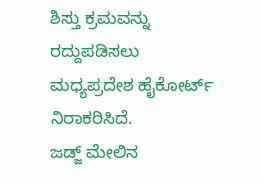ಶಿಸ್ತು ಕ್ರಮವನ್ನು ರದ್ದುಪಡಿಸಲು ಮಧ್ಯಪ್ರದೇಶ ಹೈಕೋರ್ಟ್ ನಿರಾಕರಿಸಿದೆ.
ಜಡ್ಜ್ ಮೇಲಿನ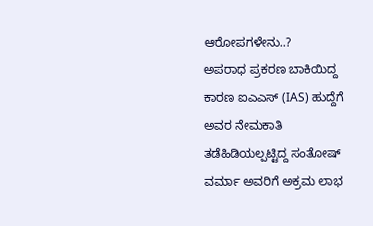ಆರೋಪಗಳೇನು..?
ಅಪರಾಧ ಪ್ರಕರಣ ಬಾಕಿಯಿದ್ದ ಕಾರಣ ಐಎಎಸ್ (IAS) ಹುದ್ದೆಗೆ ಅವರ ನೇಮಕಾತಿ ತಡೆಹಿಡಿಯಲ್ಪಟ್ಟಿದ್ದ ಸಂತೋಷ್ ವರ್ಮಾ ಅವರಿಗೆ ಅಕ್ರಮ ಲಾಭ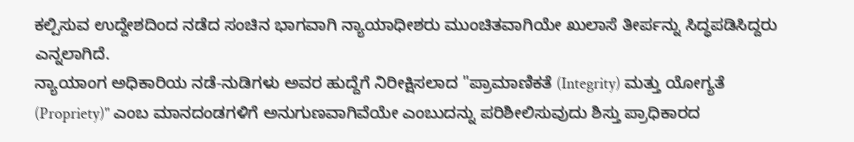ಕಲ್ಪಿಸುವ ಉದ್ದೇಶದಿಂದ ನಡೆದ ಸಂಚಿನ ಭಾಗವಾಗಿ ನ್ಯಾಯಾಧೀಶರು ಮುಂಚಿತವಾಗಿಯೇ ಖುಲಾಸೆ ತೀರ್ಪನ್ನು ಸಿದ್ಧಪಡಿಸಿದ್ದರು ಎನ್ನಲಾಗಿದೆ.
ನ್ಯಾಯಾಂಗ ಅಧಿಕಾರಿಯ ನಡೆ-ನುಡಿಗಳು ಅವರ ಹುದ್ದೆಗೆ ನಿರೀಕ್ಷಿಸಲಾದ "ಪ್ರಾಮಾಣಿಕತೆ (Integrity) ಮತ್ತು ಯೋಗ್ಯತೆ (Propriety)" ಎಂಬ ಮಾನದಂಡಗಳಿಗೆ ಅನುಗುಣವಾಗಿವೆಯೇ ಎಂಬುದನ್ನು ಪರಿಶೀಲಿಸುವುದು ಶಿಸ್ತು ಪ್ರಾಧಿಕಾರದ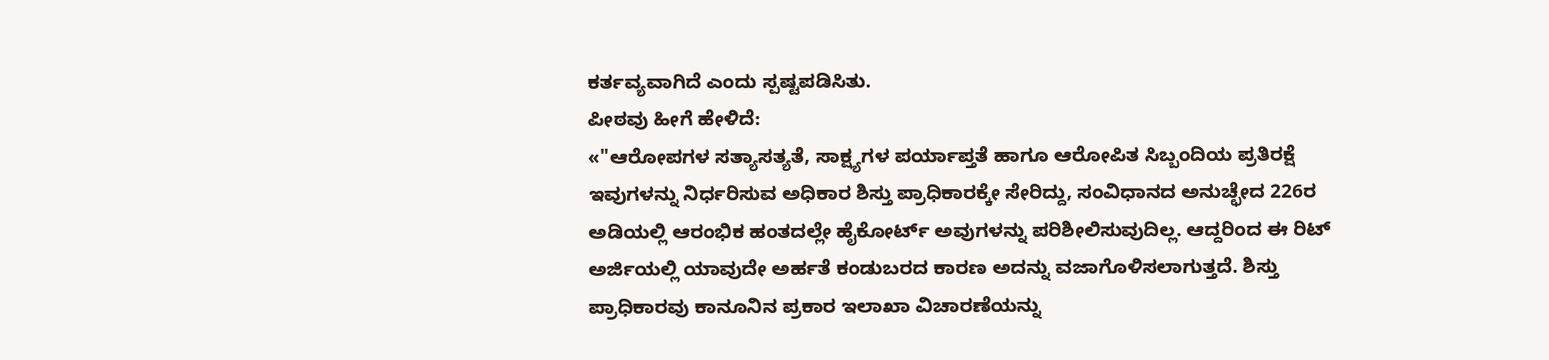ಕರ್ತವ್ಯವಾಗಿದೆ ಎಂದು ಸ್ಪಷ್ಟಪಡಿಸಿತು.
ಪೀಠವು ಹೀಗೆ ಹೇಳಿದೆ:
«"ಆರೋಪಗಳ ಸತ್ಯಾಸತ್ಯತೆ, ಸಾಕ್ಷ್ಯಗಳ ಪರ್ಯಾಪ್ತತೆ ಹಾಗೂ ಆರೋಪಿತ ಸಿಬ್ಬಂದಿಯ ಪ್ರತಿರಕ್ಷೆ ಇವುಗಳನ್ನು ನಿರ್ಧರಿಸುವ ಅಧಿಕಾರ ಶಿಸ್ತು ಪ್ರಾಧಿಕಾರಕ್ಕೇ ಸೇರಿದ್ದು, ಸಂವಿಧಾನದ ಅನುಚ್ಛೇದ 226ರ ಅಡಿಯಲ್ಲಿ ಆರಂಭಿಕ ಹಂತದಲ್ಲೇ ಹೈಕೋರ್ಟ್ ಅವುಗಳನ್ನು ಪರಿಶೀಲಿಸುವುದಿಲ್ಲ. ಆದ್ದರಿಂದ ಈ ರಿಟ್ ಅರ್ಜಿಯಲ್ಲಿ ಯಾವುದೇ ಅರ್ಹತೆ ಕಂಡುಬರದ ಕಾರಣ ಅದನ್ನು ವಜಾಗೊಳಿಸಲಾಗುತ್ತದೆ. ಶಿಸ್ತು ಪ್ರಾಧಿಕಾರವು ಕಾನೂನಿನ ಪ್ರಕಾರ ಇಲಾಖಾ ವಿಚಾರಣೆಯನ್ನು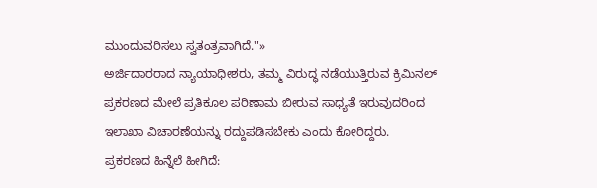ಮುಂದುವರಿಸಲು ಸ್ವತಂತ್ರವಾಗಿದೆ."»
ಅರ್ಜಿದಾರರಾದ ನ್ಯಾಯಾಧೀಶರು, ತಮ್ಮ ವಿರುದ್ಧ ನಡೆಯುತ್ತಿರುವ ಕ್ರಿಮಿನಲ್ ಪ್ರಕರಣದ ಮೇಲೆ ಪ್ರತಿಕೂಲ ಪರಿಣಾಮ ಬೀರುವ ಸಾಧ್ಯತೆ ಇರುವುದರಿಂದ ಇಲಾಖಾ ವಿಚಾರಣೆಯನ್ನು ರದ್ದುಪಡಿಸಬೇಕು ಎಂದು ಕೋರಿದ್ದರು.
ಪ್ರಕರಣದ ಹಿನ್ನೆಲೆ ಹೀಗಿದೆ: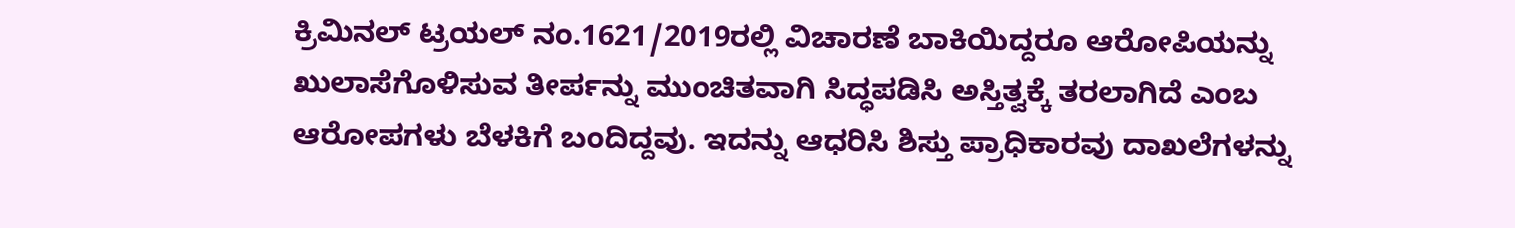ಕ್ರಿಮಿನಲ್ ಟ್ರಯಲ್ ನಂ.1621/2019ರಲ್ಲಿ ವಿಚಾರಣೆ ಬಾಕಿಯಿದ್ದರೂ ಆರೋಪಿಯನ್ನು ಖುಲಾಸೆಗೊಳಿಸುವ ತೀರ್ಪನ್ನು ಮುಂಚಿತವಾಗಿ ಸಿದ್ಧಪಡಿಸಿ ಅಸ್ತಿತ್ವಕ್ಕೆ ತರಲಾಗಿದೆ ಎಂಬ ಆರೋಪಗಳು ಬೆಳಕಿಗೆ ಬಂದಿದ್ದವು. ಇದನ್ನು ಆಧರಿಸಿ ಶಿಸ್ತು ಪ್ರಾಧಿಕಾರವು ದಾಖಲೆಗಳನ್ನು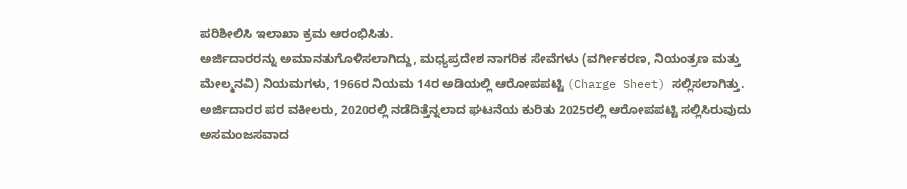ಪರಿಶೀಲಿಸಿ ಇಲಾಖಾ ಕ್ರಮ ಆರಂಭಿಸಿತು.
ಅರ್ಜಿದಾರರನ್ನು ಅಮಾನತುಗೊಳಿಸಲಾಗಿದ್ದು, ಮಧ್ಯಪ್ರದೇಶ ನಾಗರಿಕ ಸೇವೆಗಳು (ವರ್ಗೀಕರಣ, ನಿಯಂತ್ರಣ ಮತ್ತು ಮೇಲ್ಮನವಿ) ನಿಯಮಗಳು, 1966ರ ನಿಯಮ 14ರ ಅಡಿಯಲ್ಲಿ ಆರೋಪಪಟ್ಟಿ (Charge Sheet) ಸಲ್ಲಿಸಲಾಗಿತ್ತು.
ಅರ್ಜಿದಾರರ ಪರ ವಕೀಲರು, 2020ರಲ್ಲಿ ನಡೆದಿತ್ತೆನ್ನಲಾದ ಘಟನೆಯ ಕುರಿತು 2025ರಲ್ಲಿ ಆರೋಪಪಟ್ಟಿ ಸಲ್ಲಿಸಿರುವುದು ಅಸಮಂಜಸವಾದ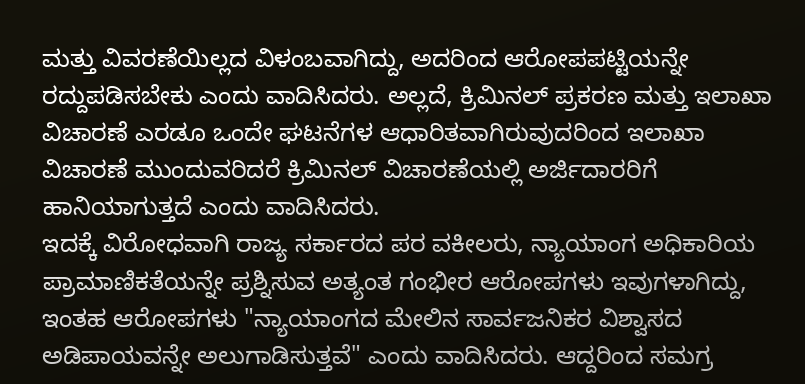ಮತ್ತು ವಿವರಣೆಯಿಲ್ಲದ ವಿಳಂಬವಾಗಿದ್ದು, ಅದರಿಂದ ಆರೋಪಪಟ್ಟಿಯನ್ನೇ ರದ್ದುಪಡಿಸಬೇಕು ಎಂದು ವಾದಿಸಿದರು. ಅಲ್ಲದೆ, ಕ್ರಿಮಿನಲ್ ಪ್ರಕರಣ ಮತ್ತು ಇಲಾಖಾ ವಿಚಾರಣೆ ಎರಡೂ ಒಂದೇ ಘಟನೆಗಳ ಆಧಾರಿತವಾಗಿರುವುದರಿಂದ ಇಲಾಖಾ ವಿಚಾರಣೆ ಮುಂದುವರಿದರೆ ಕ್ರಿಮಿನಲ್ ವಿಚಾರಣೆಯಲ್ಲಿ ಅರ್ಜಿದಾರರಿಗೆ ಹಾನಿಯಾಗುತ್ತದೆ ಎಂದು ವಾದಿಸಿದರು.
ಇದಕ್ಕೆ ವಿರೋಧವಾಗಿ ರಾಜ್ಯ ಸರ್ಕಾರದ ಪರ ವಕೀಲರು, ನ್ಯಾಯಾಂಗ ಅಧಿಕಾರಿಯ ಪ್ರಾಮಾಣಿಕತೆಯನ್ನೇ ಪ್ರಶ್ನಿಸುವ ಅತ್ಯಂತ ಗಂಭೀರ ಆರೋಪಗಳು ಇವುಗಳಾಗಿದ್ದು, ಇಂತಹ ಆರೋಪಗಳು "ನ್ಯಾಯಾಂಗದ ಮೇಲಿನ ಸಾರ್ವಜನಿಕರ ವಿಶ್ವಾಸದ ಅಡಿಪಾಯವನ್ನೇ ಅಲುಗಾಡಿಸುತ್ತವೆ" ಎಂದು ವಾದಿಸಿದರು. ಆದ್ದರಿಂದ ಸಮಗ್ರ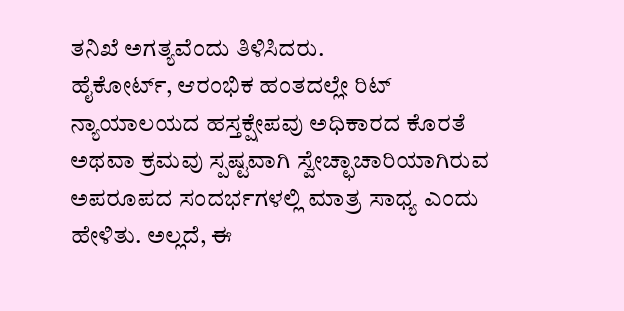ತನಿಖೆ ಅಗತ್ಯವೆಂದು ತಿಳಿಸಿದರು.
ಹೈಕೋರ್ಟ್, ಆರಂಭಿಕ ಹಂತದಲ್ಲೇ ರಿಟ್ ನ್ಯಾಯಾಲಯದ ಹಸ್ತಕ್ಷೇಪವು ಅಧಿಕಾರದ ಕೊರತೆ ಅಥವಾ ಕ್ರಮವು ಸ್ಪಷ್ಟವಾಗಿ ಸ್ವೇಚ್ಛಾಚಾರಿಯಾಗಿರುವ ಅಪರೂಪದ ಸಂದರ್ಭಗಳಲ್ಲಿ ಮಾತ್ರ ಸಾಧ್ಯ ಎಂದು ಹೇಳಿತು. ಅಲ್ಲದೆ, ಈ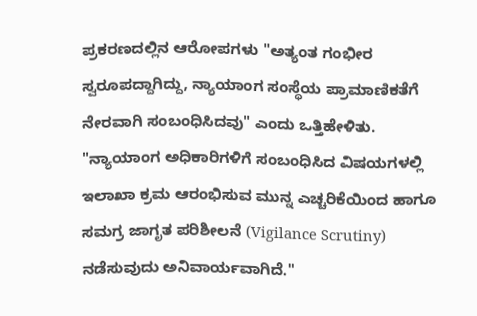ಪ್ರಕರಣದಲ್ಲಿನ ಆರೋಪಗಳು "ಅತ್ಯಂತ ಗಂಭೀರ ಸ್ವರೂಪದ್ದಾಗಿದ್ದು, ನ್ಯಾಯಾಂಗ ಸಂಸ್ಥೆಯ ಪ್ರಾಮಾಣಿಕತೆಗೆ ನೇರವಾಗಿ ಸಂಬಂಧಿಸಿದವು" ಎಂದು ಒತ್ತಿಹೇಳಿತು.
"ನ್ಯಾಯಾಂಗ ಅಧಿಕಾರಿಗಳಿಗೆ ಸಂಬಂಧಿಸಿದ ವಿಷಯಗಳಲ್ಲಿ ಇಲಾಖಾ ಕ್ರಮ ಆರಂಭಿಸುವ ಮುನ್ನ ಎಚ್ಚರಿಕೆಯಿಂದ ಹಾಗೂ ಸಮಗ್ರ ಜಾಗೃತ ಪರಿಶೀಲನೆ (Vigilance Scrutiny) ನಡೆಸುವುದು ಅನಿವಾರ್ಯವಾಗಿದೆ."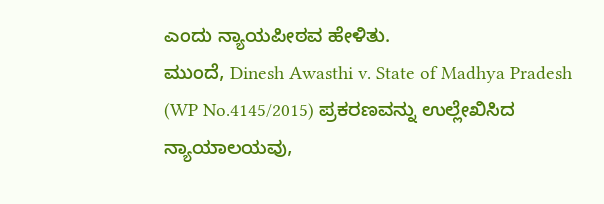ಎಂದು ನ್ಯಾಯಪೀಠವ ಹೇಳಿತು.
ಮುಂದೆ, Dinesh Awasthi v. State of Madhya Pradesh (WP No.4145/2015) ಪ್ರಕರಣವನ್ನು ಉಲ್ಲೇಖಿಸಿದ ನ್ಯಾಯಾಲಯವು,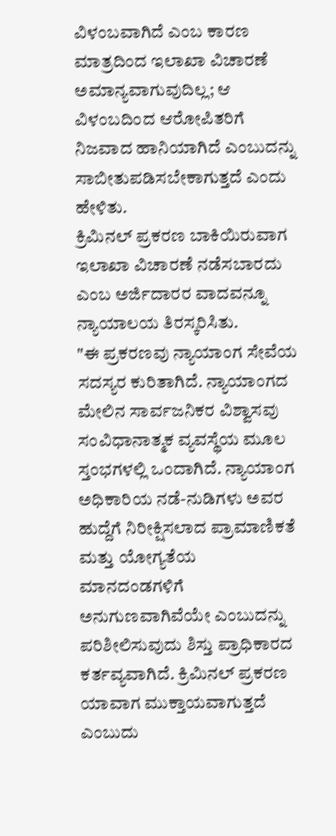ವಿಳಂಬವಾಗಿದೆ ಎಂಬ ಕಾರಣ ಮಾತ್ರದಿಂದ ಇಲಾಖಾ ವಿಚಾರಣೆ ಅಮಾನ್ಯವಾಗುವುದಿಲ್ಲ; ಆ ವಿಳಂಬದಿಂದ ಆರೋಪಿತರಿಗೆ ನಿಜವಾದ ಹಾನಿಯಾಗಿದೆ ಎಂಬುದನ್ನು ಸಾಬೀತುಪಡಿಸಬೇಕಾಗುತ್ತದೆ ಎಂದು ಹೇಳಿತು.
ಕ್ರಿಮಿನಲ್ ಪ್ರಕರಣ ಬಾಕಿಯಿರುವಾಗ ಇಲಾಖಾ ವಿಚಾರಣೆ ನಡೆಸಬಾರದು ಎಂಬ ಅರ್ಜಿದಾರರ ವಾದವನ್ನೂ ನ್ಯಾಯಾಲಯ ತಿರಸ್ಕರಿಸಿತು.
"ಈ ಪ್ರಕರಣವು ನ್ಯಾಯಾಂಗ ಸೇವೆಯ ಸದಸ್ಯರ ಕುರಿತಾಗಿದೆ. ನ್ಯಾಯಾಂಗದ ಮೇಲಿನ ಸಾರ್ವಜನಿಕರ ವಿಶ್ವಾಸವು ಸಂವಿಧಾನಾತ್ಮಕ ವ್ಯವಸ್ಥೆಯ ಮೂಲ ಸ್ತಂಭಗಳಲ್ಲಿ ಒಂದಾಗಿದೆ. ನ್ಯಾಯಾಂಗ ಅಧಿಕಾರಿಯ ನಡೆ-ನುಡಿಗಳು ಅವರ ಹುದ್ದೆಗೆ ನಿರೀಕ್ಷಿಸಲಾದ ಪ್ರಾಮಾಣಿಕತೆ ಮತ್ತು ಯೋಗ್ಯತೆಯ ಮಾನದಂಡಗಳಿಗೆ ಅನುಗುಣವಾಗಿವೆಯೇ ಎಂಬುದನ್ನು ಪರಿಶೀಲಿಸುವುದು ಶಿಸ್ತು ಪ್ರಾಧಿಕಾರದ ಕರ್ತವ್ಯವಾಗಿದೆ. ಕ್ರಿಮಿನಲ್ ಪ್ರಕರಣ ಯಾವಾಗ ಮುಕ್ತಾಯವಾಗುತ್ತದೆ ಎಂಬುದು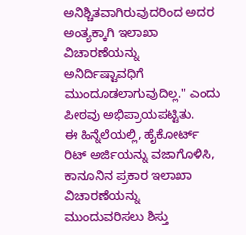ಅನಿಶ್ಚಿತವಾಗಿರುವುದರಿಂದ ಅದರ ಅಂತ್ಯಕ್ಕಾಗಿ ಇಲಾಖಾ ವಿಚಾರಣೆಯನ್ನು ಅನಿರ್ದಿಷ್ಟಾವಧಿಗೆ ಮುಂದೂಡಲಾಗುವುದಿಲ್ಲ." ಎಂದು ಪೀಠವು ಅಭಿಪ್ರಾಯಪಟ್ಟಿತು.
ಈ ಹಿನ್ನೆಲೆಯಲ್ಲಿ, ಹೈಕೋರ್ಟ್ ರಿಟ್ ಅರ್ಜಿಯನ್ನು ವಜಾಗೊಳಿಸಿ, ಕಾನೂನಿನ ಪ್ರಕಾರ ಇಲಾಖಾ ವಿಚಾರಣೆಯನ್ನು ಮುಂದುವರಿಸಲು ಶಿಸ್ತು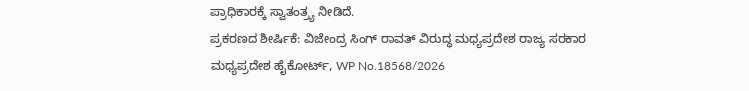ಪ್ರಾಧಿಕಾರಕ್ಕೆ ಸ್ವಾತಂತ್ರ್ಯ ನೀಡಿದೆ.
ಪ್ರಕರಣದ ಶೀರ್ಷಿಕೆ: ವಿಜೇಂದ್ರ ಸಿಂಗ್ ರಾವತ್ ವಿರುದ್ಧ ಮಧ್ಯಪ್ರದೇಶ ರಾಜ್ಯ ಸರಕಾರ
ಮಧ್ಯಪ್ರದೇಶ ಹೈಕೋರ್ಟ್, WP No.18568/2026